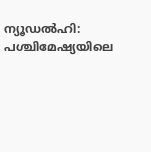ന്യൂഡൽഹി: പശ്ചിമേഷ്യയിലെ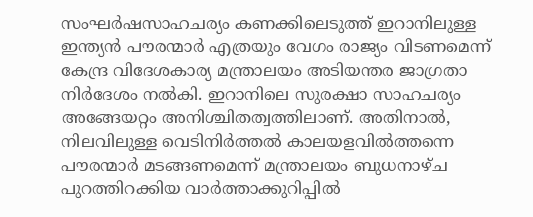സംഘർഷസാഹചര്യം കണക്കിലെടുത്ത് ഇറാനിലുള്ള ഇന്ത്യൻ പൗരന്മാർ എത്രയും വേഗം രാജ്യം വിടണമെന്ന് കേന്ദ്ര വിദേശകാര്യ മന്ത്രാലയം അടിയന്തര ജാഗ്രതാ നിർദേശം നൽകി. ഇറാനിലെ സുരക്ഷാ സാഹചര്യം അങ്ങേയറ്റം അനിശ്ചിതത്വത്തിലാണ്. അതിനാൽ, നിലവിലുള്ള വെടിനിർത്തൽ കാലയളവിൽത്തന്നെ പൗരന്മാർ മടങ്ങണമെന്ന് മന്ത്രാലയം ബുധനാഴ്ച പുറത്തിറക്കിയ വാർത്താക്കുറിപ്പിൽ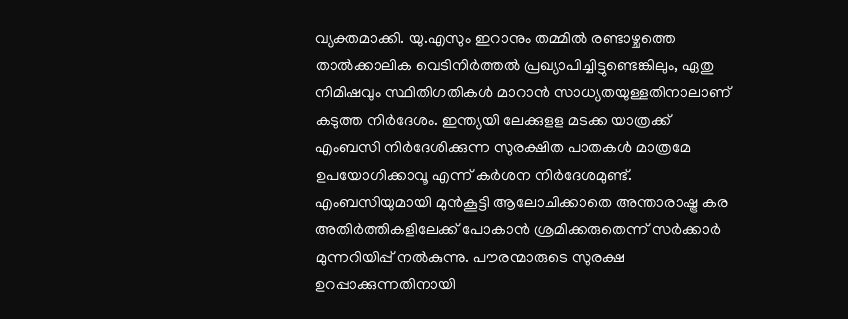വ്യക്തമാക്കി. യു.എസും ഇറാനും തമ്മിൽ രണ്ടാഴ്ചത്തെ താൽക്കാലിക വെടിനിർത്തൽ പ്രഖ്യാപിച്ചിട്ടുണ്ടെങ്കിലും, ഏതു നിമിഷവും സ്ഥിതിഗതികൾ മാറാൻ സാധ്യതയുള്ളതിനാലാണ് കടുത്ത നിർദേശം. ഇന്ത്യയി ലേക്കുളള മടക്ക യാത്രക്ക് എംബസി നിർദേശിക്കുന്ന സുരക്ഷിത പാതകൾ മാത്രമേ ഉപയോഗിക്കാവൂ എന്ന് കർശന നിർദേശമുണ്ട്. എംബസിയുമായി മുൻകൂട്ടി ആലോചിക്കാതെ അന്താരാഷ്ട്ര കര അതിർത്തികളിലേക്ക് പോകാൻ ശ്രമിക്കരുതെന്ന് സർക്കാർ മുന്നറിയിപ്പ് നൽകുന്നു. പൗരന്മാരുടെ സുരക്ഷ ഉറപ്പാക്കുന്നതിനായി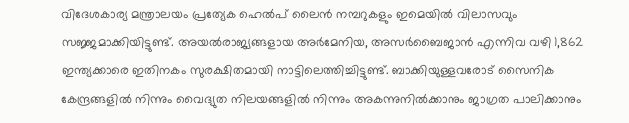വിദേശകാര്യ മന്ത്രാലയം പ്രത്യേക ഹെൽപ് ലൈൻ നമ്പറുകളും ഇമെയിൽ വിലാസവും സജ്ജമാക്കിയിട്ടുണ്ട്. അയൽരാജ്യങ്ങളായ അർമേനിയ, അസർബൈജാൻ എന്നിവ വഴി 1,862 ഇന്ത്യക്കാരെ ഇതിനകം സുരക്ഷിതമായി നാട്ടിലെത്തിച്ചിട്ടുണ്ട്. ബാക്കിയുള്ളവരോട് സൈനിക കേന്ദ്രങ്ങളിൽ നിന്നും വൈദ്യുത നിലയങ്ങളിൽ നിന്നും അകന്നുനിൽക്കാനും ജാഗ്രത പാലിക്കാനും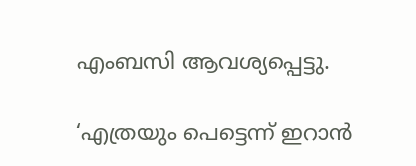എംബസി ആവശ്യപ്പെട്ടു.

‘എത്രയും പെട്ടെന്ന് ഇറാൻ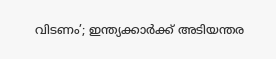വിടണം’; ഇന്ത്യക്കാർക്ക് അടിയന്തര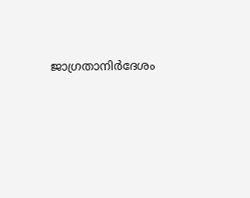ജാഗ്രതാനിർദേശം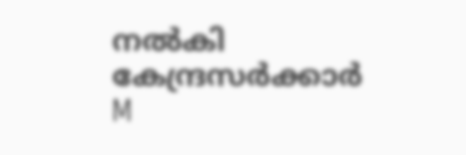നൽകി കേന്ദ്രസർക്കാർ
M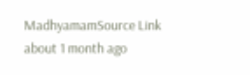MadhyamamSource Link
about 1 month ago